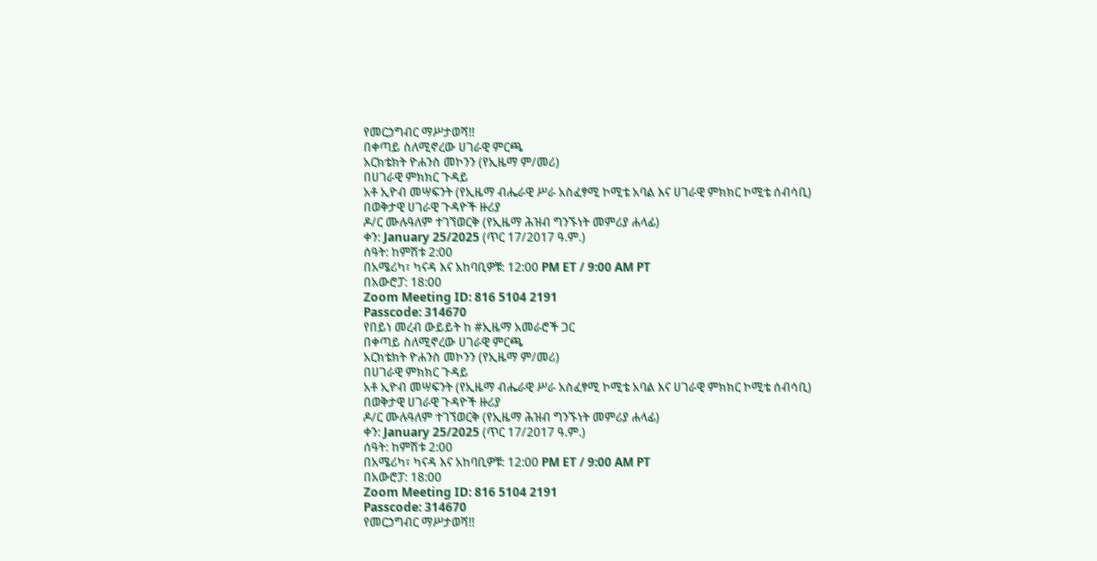የመርኃግብር ማሥታወሻ!!
በቀጣይ ስለሚኖረው ሀገራዊ ምርጫ
አርክቴክት ዮሐንስ መኮንን (የኢዜማ ም/መሪ)
በሀገራዊ ምክክር ጉዳይ
አቶ ኢዮብ መሣፍንት (የኢዜማ ብሔራዊ ሥራ አስፈፃሚ ኮሚቴ አባል እና ሀገራዊ ምክክር ኮሚቴ ሰብሳቢ)
በወቅታዊ ሀገራዊ ጉዳዮች ዙሪያ
ዶ/ር ሙሉዓለም ተገኘወርቅ (የኢዜማ ሕዝብ ግንኙነት መምሪያ ሐላፊ)
ቀን: January 25/2025 (ጥር 17/2017 ዓ.ም.)
ሰዓት: ከምሽቱ 2:00
በአሜሪካ፣ ካናዳ እና አከባቢዎቹ: 12:00 PM ET / 9:00 AM PT
በአውሮፓ: 18:00
Zoom Meeting ID: 816 5104 2191
Passcode: 314670
የበይነ መረብ ውይይት ከ #ኢዜማ አመራሮች ጋር
በቀጣይ ስለሚኖረው ሀገራዊ ምርጫ
አርክቴክት ዮሐንስ መኮንን (የኢዜማ ም/መሪ)
በሀገራዊ ምክክር ጉዳይ
አቶ ኢዮብ መሣፍንት (የኢዜማ ብሔራዊ ሥራ አስፈፃሚ ኮሚቴ አባል እና ሀገራዊ ምክክር ኮሚቴ ሰብሳቢ)
በወቅታዊ ሀገራዊ ጉዳዮች ዙሪያ
ዶ/ር ሙሉዓለም ተገኘወርቅ (የኢዜማ ሕዝብ ግንኙነት መምሪያ ሐላፊ)
ቀን: January 25/2025 (ጥር 17/2017 ዓ.ም.)
ሰዓት: ከምሽቱ 2:00
በአሜሪካ፣ ካናዳ እና አከባቢዎቹ: 12:00 PM ET / 9:00 AM PT
በአውሮፓ: 18:00
Zoom Meeting ID: 816 5104 2191
Passcode: 314670
የመርኃግብር ማሥታወሻ!!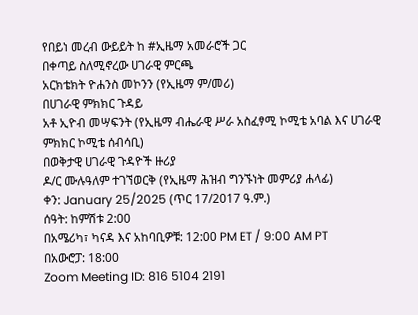የበይነ መረብ ውይይት ከ #ኢዜማ አመራሮች ጋር
በቀጣይ ስለሚኖረው ሀገራዊ ምርጫ
አርክቴክት ዮሐንስ መኮንን (የኢዜማ ም/መሪ)
በሀገራዊ ምክክር ጉዳይ
አቶ ኢዮብ መሣፍንት (የኢዜማ ብሔራዊ ሥራ አስፈፃሚ ኮሚቴ አባል እና ሀገራዊ ምክክር ኮሚቴ ሰብሳቢ)
በወቅታዊ ሀገራዊ ጉዳዮች ዙሪያ
ዶ/ር ሙሉዓለም ተገኘወርቅ (የኢዜማ ሕዝብ ግንኙነት መምሪያ ሐላፊ)
ቀን: January 25/2025 (ጥር 17/2017 ዓ.ም.)
ሰዓት: ከምሽቱ 2:00
በአሜሪካ፣ ካናዳ እና አከባቢዎቹ: 12:00 PM ET / 9:00 AM PT
በአውሮፓ: 18:00
Zoom Meeting ID: 816 5104 2191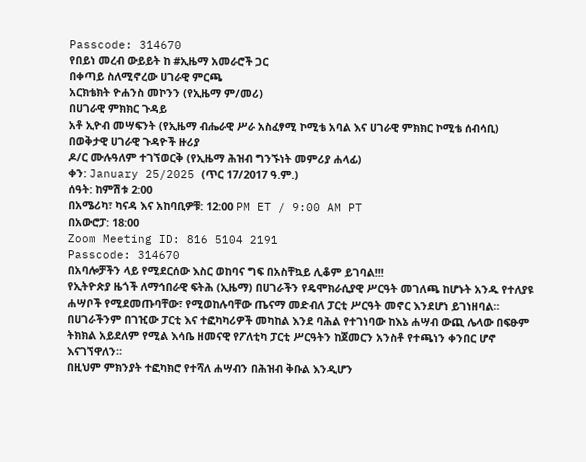Passcode: 314670
የበይነ መረብ ውይይት ከ #ኢዜማ አመራሮች ጋር
በቀጣይ ስለሚኖረው ሀገራዊ ምርጫ
አርክቴክት ዮሐንስ መኮንን (የኢዜማ ም/መሪ)
በሀገራዊ ምክክር ጉዳይ
አቶ ኢዮብ መሣፍንት (የኢዜማ ብሔራዊ ሥራ አስፈፃሚ ኮሚቴ አባል እና ሀገራዊ ምክክር ኮሚቴ ሰብሳቢ)
በወቅታዊ ሀገራዊ ጉዳዮች ዙሪያ
ዶ/ር ሙሉዓለም ተገኘወርቅ (የኢዜማ ሕዝብ ግንኙነት መምሪያ ሐላፊ)
ቀን: January 25/2025 (ጥር 17/2017 ዓ.ም.)
ሰዓት: ከምሽቱ 2:00
በአሜሪካ፣ ካናዳ እና አከባቢዎቹ: 12:00 PM ET / 9:00 AM PT
በአውሮፓ: 18:00
Zoom Meeting ID: 816 5104 2191
Passcode: 314670
በአባሎቻችን ላይ የሚደርሰው እስር ወከባና ግፍ በአስቸኳይ ሊቆም ይገባል!!!
የኢትዮጵያ ዜጎች ለማኅበራዊ ፍትሕ (ኢዜማ) በሀገራችን የዴሞክራሲያዊ ሥርዓት መገለጫ ከሆኑት አንዱ የተለያዩ ሐሣቦች የሚደመጡባቸው፣ የሚወከሉባቸው ጤናማ መድብለ ፓርቲ ሥርዓት መኖር እንደሆነ ይገነዘባል።
በሀገራችንም በገዢው ፓርቲ እና ተፎካካሪዎች መካከል እንደ ባሕል የተገነባው ከእኔ ሐሣብ ውጪ ሌላው በፍፁም ትክክል አይደለም የሚል እሳቤ ዘመናዊ የፖለቲካ ፓርቲ ሥርዓትን ከጀመርን አንስቶ የተጫነን ቀንበር ሆኖ እናገኘዋለን።
በዚህም ምክንያት ተፎካክሮ የተሻለ ሐሣብን በሕዝብ ቅቡል እንዲሆን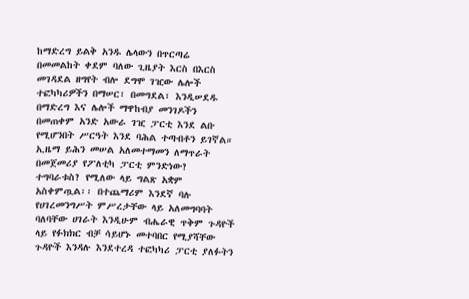ከማድረግ ይልቅ አንዱ ሌላውን በጥርጣሬ በመመልከት ቀደም ባለው ጊዜያት እርስ በእርስ መገዳደል ዘግየት ብሎ ደግሞ ገዢው ሌሎች ተፎካካሪዎችን በማሠር፣ በመግደል፣ እንዲሠደዱ በማድረግ እና ሌሎች ማዋከብያ መንገዶችን በመጠቀም አንድ አውራ ገዢ ፓርቲ እንደ ልቡ የሚሆንበት ሥርዓት እንደ ባሕል ተጣብቶን ይገኛል።
ኢዜማ ይሕን መሠል አለመተማመን ለማጥራት በመጀመሪያ የፖለቲካ ፓርቲ ምንድነው? ተግባራቱስ? የሚለው ላይ ግልጽ አቋም አስቀምጧል፡፡ በተጨማሪም እንደኛ ባሉ የሀገረመንግሥት ምሥረታቸው ላይ አለመግባባት ባለባቸው ሀገራት እንዲሁም ብሔራዊ ጥቅም ጉዳዮች ላይ የፉክክር ብቻ ሳይሆኑ መተባበር የሚያሻቸው ጉዳዮች እንዳሉ እንደተረዳ ተፎካካሪ ፓርቲ ያለፉትን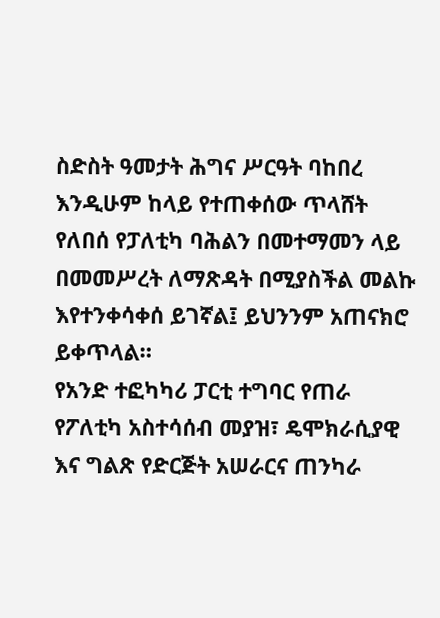ስድስት ዓመታት ሕግና ሥርዓት ባከበረ እንዲሁም ከላይ የተጠቀሰው ጥላሸት የለበሰ የፓለቲካ ባሕልን በመተማመን ላይ በመመሥረት ለማጽዳት በሚያስችል መልኩ እየተንቀሳቀሰ ይገኛል፤ ይህንንም አጠናክሮ ይቀጥላል።
የአንድ ተፎካካሪ ፓርቲ ተግባር የጠራ የፖለቲካ አስተሳሰብ መያዝ፣ ዴሞክራሲያዊ እና ግልጽ የድርጅት አሠራርና ጠንካራ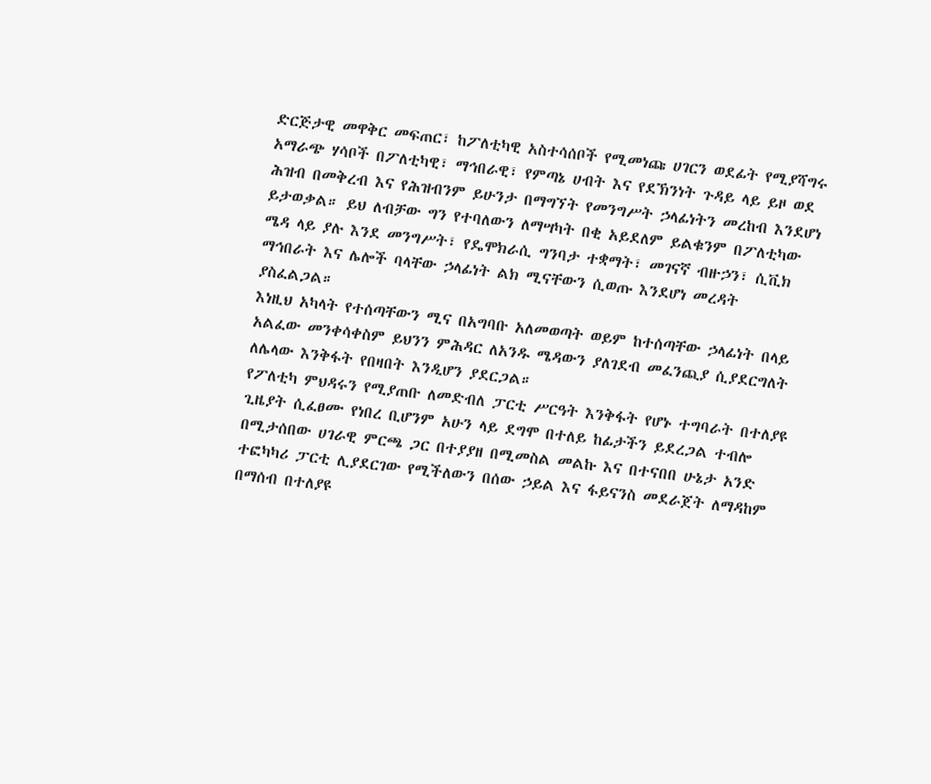ድርጅታዊ መዋቅር መፍጠር፣ ከፖለቲካዊ አስተሳሰቦች የሚመነጩ ሀገርን ወደፊት የሚያሻግሩ አማራጭ ሃሳቦች በፖለቲካዊ፣ ማኅበራዊ፣ የምጣኔ ሀብት እና የደኽንነት ጉዳይ ላይ ይዞ ወደ ሕዝብ በመቅረብ እና የሕዝብንም ይሁንታ በማግኘት የመንግሥት ኃላፊነትን መረከብ እንደሆነ ይታወቃል። ይህ ለብቻው ግን የተባለውን ለማሣካት በቂ አይደለም ይልቁንም በፖለቲካው ሜዳ ላይ ያሉ እንደ መንግሥት፣ የዴሞክራሲ ግንባታ ተቋማት፣ መገናኛ ብዙኃን፣ ሲቪክ ማኅበራት እና ሌሎች ባላቸው ኃላፊነት ልክ ሚናቸውን ሲወጡ እንደሆነ መረዳት ያስፈልጋል።
እነዚህ አካላት የተሰጣቸውን ሚና በአግባቡ አለመወጣት ወይም ከተሰጣቸው ኃላፊነት በላይ አልፈው መንቀሳቀስም ይህንን ምሕዳር ለአንዱ ሜዳውን ያለገደብ መፈንጪያ ሲያደርግለት ለሌላው እንቅፋት የበዛበት እንዲሆን ያደርጋል።
የፖለቲካ ምህዳሩን የሚያጠቡ ለመድብለ ፓርቲ ሥርዓት እንቅፋት የሆኑ ተግባራት በተለያዩ ጊዜያት ሲፈፀሙ የነበረ ቢሆንም አሁን ላይ ደግሞ በተለይ ከፊታችን ይደረጋል ተብሎ በሚታሰበው ሀገራዊ ምርጫ ጋር በተያያዘ በሚመስል መልኩ እና በተናበበ ሁኔታ አንድ ተፎካካሪ ፓርቲ ሊያደርገው የሚችለውን በሰው ኃይል እና ፋይናንስ መደራጀት ለማዳከም በማሰብ በተለያዩ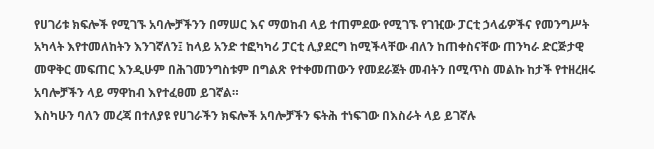የሀገሪቱ ክፍሎች የሚገኙ አባሎቻችንን በማሠር እና ማወከብ ላይ ተጠምደው የሚገኙ የገዢው ፓርቲ ኃላፊዎችና የመንግሥት አካላት እየተመለከትን እንገኛለን፤ ከላይ አንድ ተፎካካሪ ፓርቲ ሊያደርግ ከሚችላቸው ብለን ከጠቀስናቸው ጠንካራ ድርጅታዊ መዋቅር መፍጠር እንዲሁም በሕገመንግስቱም በግልጽ የተቀመጠውን የመደራጀት መብትን በሚጥስ መልኩ ከታች የተዘረዘሩ አባሎቻችን ላይ ማዋከብ እየተፈፀመ ይገኛል።
እስካሁን ባለን መረጃ በተለያዩ የሀገራችን ክፍሎች አባሎቻችን ፍትሕ ተነፍገው በእስራት ላይ ይገኛሉ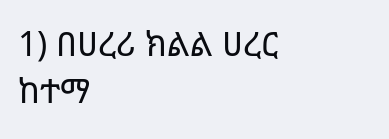1) በሀረሪ ክልል ሀረር ከተማ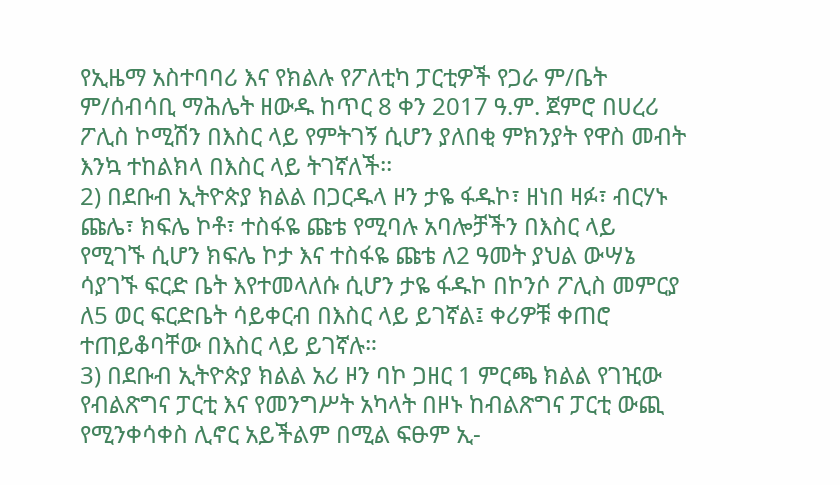የኢዜማ አስተባባሪ እና የክልሉ የፖለቲካ ፓርቲዎች የጋራ ም/ቤት ም/ሰብሳቢ ማሕሌት ዘውዱ ከጥር 8 ቀን 2017 ዓ.ም. ጀምሮ በሀረሪ ፖሊስ ኮሚሽን በእስር ላይ የምትገኝ ሲሆን ያለበቂ ምክንያት የዋስ መብት እንኳ ተከልክላ በእስር ላይ ትገኛለች፡፡
2) በደቡብ ኢትዮጵያ ክልል በጋርዱላ ዞን ታዬ ፋዱኮ፣ ዘነበ ዛፉ፣ ብርሃኑ ጩሌ፣ ክፍሌ ኮቶ፣ ተስፋዬ ጩቴ የሚባሉ አባሎቻችን በእስር ላይ የሚገኙ ሲሆን ክፍሌ ኮታ እና ተስፋዬ ጩቴ ለ2 ዓመት ያህል ውሣኔ ሳያገኙ ፍርድ ቤት እየተመላለሱ ሲሆን ታዬ ፋዱኮ በኮንሶ ፖሊስ መምርያ ለ5 ወር ፍርድቤት ሳይቀርብ በእስር ላይ ይገኛል፤ ቀሪዎቹ ቀጠሮ ተጠይቆባቸው በእስር ላይ ይገኛሉ።
3) በደቡብ ኢትዮጵያ ክልል አሪ ዞን ባኮ ጋዘር 1 ምርጫ ክልል የገዢው የብልጽግና ፓርቲ እና የመንግሥት አካላት በዞኑ ከብልጽግና ፓርቲ ውጪ የሚንቀሳቀስ ሊኖር አይችልም በሚል ፍፁም ኢ-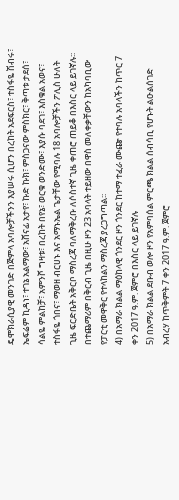ዴሞክራሲያዊ መንገድ በጅምላ አባሎቻችንን እያሠሩ ሲሆን በረከት አደፍርስ፣ ተስፋዬ ሽብሩ፣ ኤፍሬም ኪዳነ፣ ተገኔ አልማው፣ አሸናፊ አታየ፣ ኩድ ኩክ፣ ምስጋናው ምስክር፣ ቅጣቱ ታደሰ፣ ሳልዬ ምልከቻ፣ አምንሾ ግዛቱ፣ በረከት በየኔ፣ ወርቁ ወንድሙ፣ እያሱ ባደገ፣ እስቁል አወና፣ ተስፋዬ ጎበና፣ ማወዘ ብርሀኑ እና አማኑኤል ጌታቸው የሚባሉ 18 አባሎቻችን ፖሊስ ሁለት ጊዜ ፍርድቤት አቅርቦ ማስረጃ ባለማቅረቡ ለሶስተኛ ጊዜ ቀጠሮ ጠይቆ በእስር ላይ ይገኛሉ፡፡ በተጨማሪም በቅርብ ጊዜ በዚሁ ዞን 23 አባላት ተይዘው በዋስ መለቀቃቸውን ከአካባቢው የፓርቲ መዋቅር የተላከልን ማስረጃ ያረጋግጣል፡፡
4) በአማራ ክልል ማዕከላዊ ጎንደር ዞን ጎንደር ከተማ ተፈራ ሙጬ የተባሉ አባላችን ከጥር 7 ቀን 2017 ዓ.ም. ጀምሮ በእስር ላይ ይገኛሉ
5) በአማራ ክልል ደቡብ ወሎ ዞን የአምባሰል ምርጫ ክልል ሰብሳቢ የሆኑት ልዑልሰገድ አብረሃ ከጥቅምት 7 ቀን 2017 ዓ.ም. ጀምሮ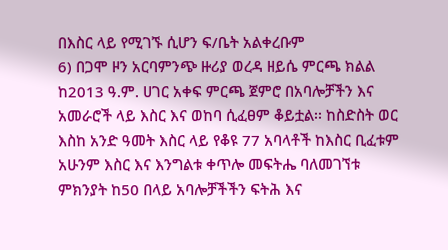በእስር ላይ የሚገኙ ሲሆን ፍ/ቤት አልቀረቡም
6) በጋሞ ዞን አርባምንጭ ዙሪያ ወረዳ ዘይሴ ምርጫ ክልል ከ2013 ዓ.ም. ሀገር አቀፍ ምርጫ ጀምሮ በአባሎቻችን እና አመራሮች ላይ እስር እና ወከባ ሲፈፀም ቆይቷል፡፡ ከስድስት ወር እስከ አንድ ዓመት እስር ላይ የቆዩ 77 አባላቶች ከእስር ቢፈቱም አሁንም እስር እና እንግልቱ ቀጥሎ መፍትሔ ባለመገኘቱ ምክንያት ከ50 በላይ አባሎቻችችን ፍትሕ እና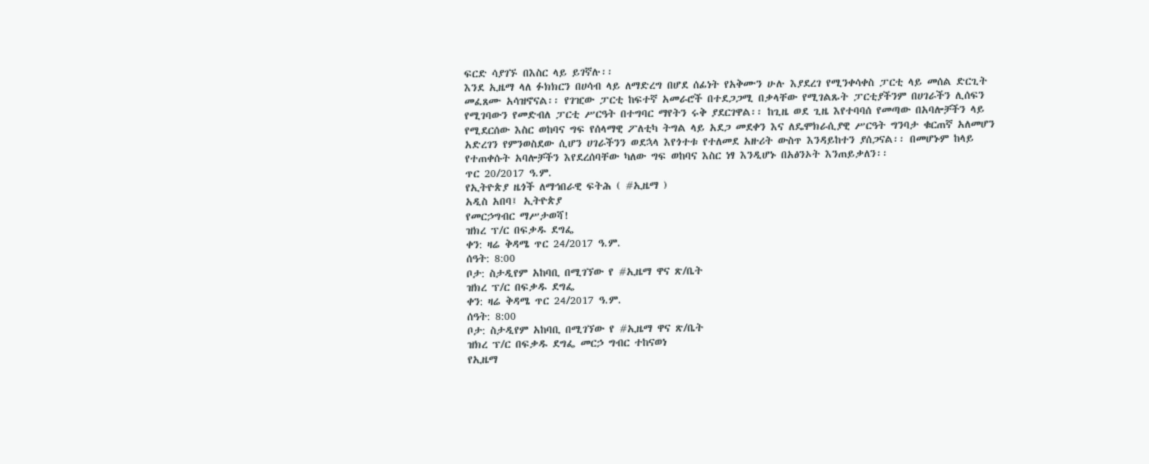ፍርድ ሳያገኙ በእስር ላይ ይገኛሉ፡፡
እንደ ኢዜማ ላለ ፉክክርን በሀሳብ ላይ ለማድረግ በሆደ ሰፊነት የአቅሙን ሁሉ እያደረገ የሚንቀሳቀስ ፓርቲ ላይ መሰል ድርጊት መፈጸሙ አሳዝኖናል፡፡ የገዢው ፓርቲ ከፍተኛ አመራሮች በተደጋጋሚ በቃላቸው የሚገልጹት ፓርቲያችንም በሀገራችን ሊሰፍን የሚገባውን የመድብለ ፓርቲ ሥርዓት በተግባር ማየትን ሩቅ ያደርገዋል፡፡ ከጊዜ ወደ ጊዜ እየተባባሰ የመጣው በአባሎቻችን ላይ የሚደርሰው እስር ወከባና ግፍ የሰላማዊ ፖለቲካ ትግል ላይ አደጋ መደቀን እና ለዴሞክራሲያዊ ሥርዓት ግንባታ ቁርጠኛ አለመሆን አድረገን የምንወስደው ሲሆን ሀገራችንን ወደኋላ እየጎተቱ የተለመደ አዙሪት ውስጥ እንዳይከተን ያሰጋናል፡፡ በመሆኑም ከላይ የተጠቀሱት አባሎቻችን እየደረሰባቸው ካለው ግፍ ወከባና እስር ነፃ እንዲሆኑ በአፅንኦት እንጠይቃለን፡፡
ጥር 20/2017 ዓ.ም.
የኢትዮጵያ ዜጎች ለማኅበራዊ ፍትሕ ( #ኢዜማ )
አዲስ አበባ፤ ኢትዮጵያ
የመርኃግብር ማሥታወሻ!
ዝክረ ፕ/ር በፍቃዱ ደግፌ
ቀን: ዛሬ ቅዳሜ ጥር 24/2017 ዓ.ም.
ሰዓት: 8:00
ቦታ: ስታዲየም አከባቢ በሚገኘው የ #ኢዜማ ዋና ጽ/ቤት
ዝክረ ፕ/ር በፍቃዱ ደግፌ
ቀን: ዛሬ ቅዳሜ ጥር 24/2017 ዓ.ም.
ሰዓት: 8:00
ቦታ: ስታዲየም አከባቢ በሚገኘው የ #ኢዜማ ዋና ጽ/ቤት
ዝክረ ፕ/ር በፍቃዱ ደግፌ መርኃ ግብር ተከናወነ
የኢዜማ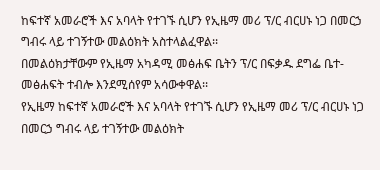ከፍተኛ አመራሮች እና አባላት የተገኙ ሲሆን የኢዜማ መሪ ፕ/ር ብርሀኑ ነጋ በመርኃ ግብሩ ላይ ተገኝተው መልዕክት አስተላልፈዋል፡፡
በመልዕክታቸውም የኢዜማ አካዳሚ መፅሐፍ ቤትን ፕ/ር በፍቃዱ ደግፌ ቤተ- መፅሐፍት ተብሎ እንደሚሰየም አሳውቀዋል፡፡
የኢዜማ ከፍተኛ አመራሮች እና አባላት የተገኙ ሲሆን የኢዜማ መሪ ፕ/ር ብርሀኑ ነጋ በመርኃ ግብሩ ላይ ተገኝተው መልዕክት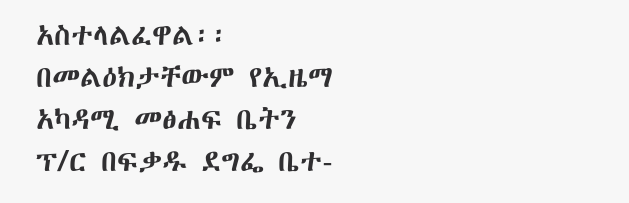አስተላልፈዋል፡፡
በመልዕክታቸውም የኢዜማ አካዳሚ መፅሐፍ ቤትን ፕ/ር በፍቃዱ ደግፌ ቤተ-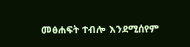መፅሐፍት ተብሎ እንደሚሰየም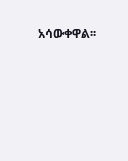አሳውቀዋል፡፡